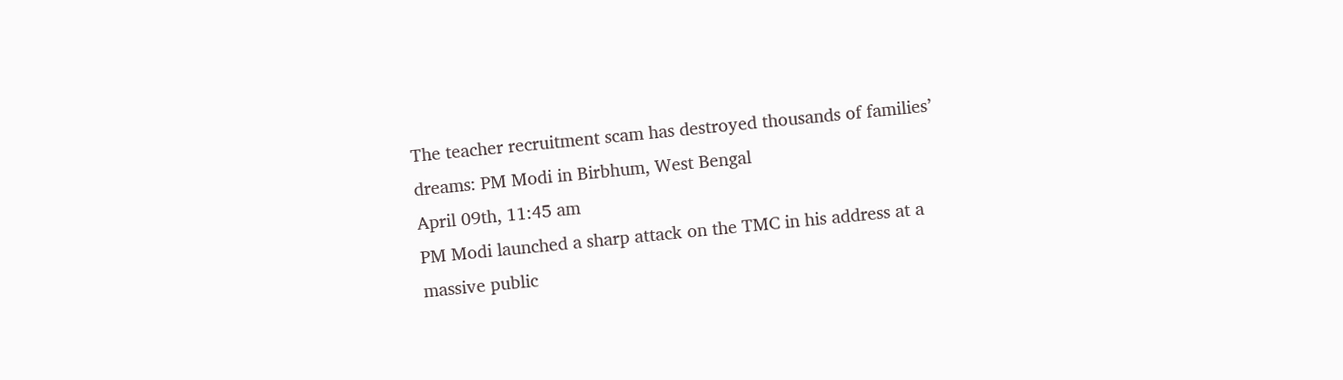The teacher recruitment scam has destroyed thousands of families’ dreams: PM Modi in Birbhum, West Bengal
April 09th, 11:45 am
PM Modi launched a sharp attack on the TMC in his address at a massive public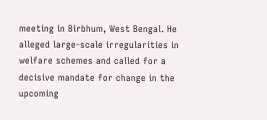meeting in Birbhum, West Bengal. He alleged large-scale irregularities in welfare schemes and called for a decisive mandate for change in the upcoming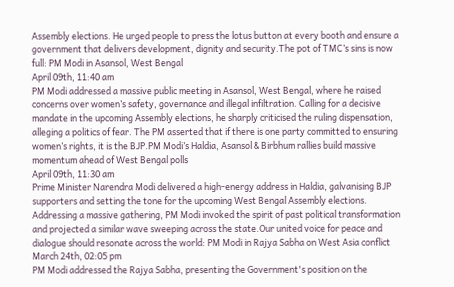Assembly elections. He urged people to press the lotus button at every booth and ensure a government that delivers development, dignity and security.The pot of TMC’s sins is now full: PM Modi in Asansol, West Bengal
April 09th, 11:40 am
PM Modi addressed a massive public meeting in Asansol, West Bengal, where he raised concerns over women’s safety, governance and illegal infiltration. Calling for a decisive mandate in the upcoming Assembly elections, he sharply criticised the ruling dispensation, alleging a politics of fear. The PM asserted that if there is one party committed to ensuring women’s rights, it is the BJP.PM Modi’s Haldia, Asansol & Birbhum rallies build massive momentum ahead of West Bengal polls
April 09th, 11:30 am
Prime Minister Narendra Modi delivered a high-energy address in Haldia, galvanising BJP supporters and setting the tone for the upcoming West Bengal Assembly elections. Addressing a massive gathering, PM Modi invoked the spirit of past political transformation and projected a similar wave sweeping across the state.Our united voice for peace and dialogue should resonate across the world: PM Modi in Rajya Sabha on West Asia conflict
March 24th, 02:05 pm
PM Modi addressed the Rajya Sabha, presenting the Government's position on the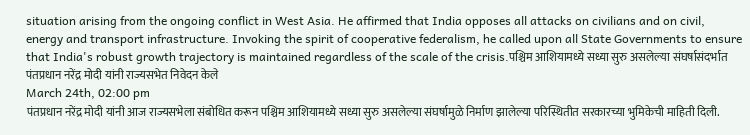situation arising from the ongoing conflict in West Asia. He affirmed that India opposes all attacks on civilians and on civil, energy and transport infrastructure. Invoking the spirit of cooperative federalism, he called upon all State Governments to ensure that India's robust growth trajectory is maintained regardless of the scale of the crisis.पश्चिम आशियामध्ये सध्या सुरु असलेल्या संघर्षासंदर्भात पंतप्रधान नरेंद्र मोदी यांनी राज्यसभेत निवेदन केले
March 24th, 02:00 pm
पंतप्रधान नरेंद्र मोदी यांनी आज राज्यसभेला संबोधित करून पश्चिम आशियामध्ये सध्या सुरु असलेल्या संघर्षामुळे निर्माण झालेल्या परिस्थितीत सरकारच्या भुमिकेची माहिती दिली.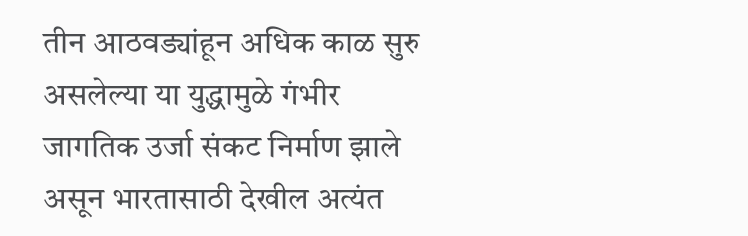तीन आठवड्यांहून अधिक काळ सुरु असलेल्या या युद्धामुळे गंभीर जागतिक उर्जा संकट निर्माण झाले असून भारतासाठी देखील अत्यंत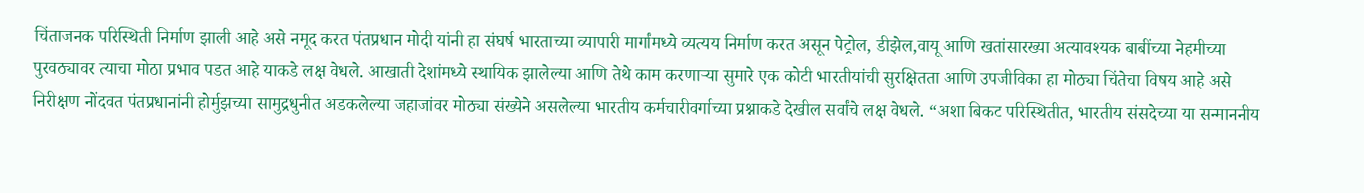चिंताजनक परिस्थिती निर्माण झाली आहे असे नमूद करत पंतप्रधान मोदी यांनी हा संघर्ष भारताच्या व्यापारी मार्गांमध्ये व्यत्यय निर्माण करत असून पेट्रोल, डीझेल,वायू आणि खतांसारख्या अत्यावश्यक बाबींच्या नेहमीच्या पुरवठ्यावर त्याचा मोठा प्रभाव पडत आहे याकडे लक्ष वेधले. आखाती देशांमध्ये स्थायिक झालेल्या आणि तेथे काम करणाऱ्या सुमारे एक कोटी भारतीयांची सुरक्षितता आणि उपजीविका हा मोठ्या चिंतेचा विषय आहे असे निरीक्षण नोंदवत पंतप्रधानांनी होर्मुझच्या सामुद्रधुनीत अडकलेल्या जहाजांवर मोठ्या संख्येने असलेल्या भारतीय कर्मचारीवर्गाच्या प्रश्नाकडे देखील सर्वांचे लक्ष वेधले. “अशा बिकट परिस्थितीत, भारतीय संसदेच्या या सन्माननीय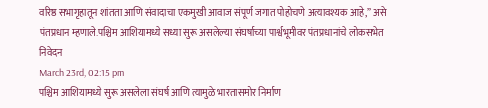वरिष्ठ सभागृहातून शांतता आणि संवादाचा एकमुखी आवाज संपूर्ण जगात पोहोचणे अत्यावश्यक आहे,” असे पंतप्रधान म्हणाले.पश्चिम आशियामध्ये सध्या सुरू असलेल्या संघर्षाच्या पार्श्वभूमीवर पंतप्रधानांचे लोकसभेत निवेदन
March 23rd, 02:15 pm
पश्चिम आशियामध्ये सुरू असलेला संघर्ष आणि त्यामुळे भारतासमोर निर्माण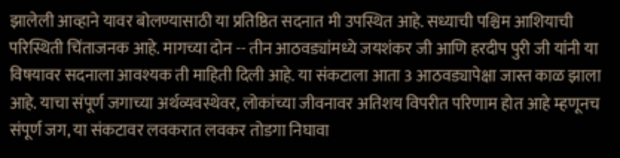झालेली आव्हाने यावर बोलण्यासाठी या प्रतिष्ठित सदनात मी उपस्थित आहे. सध्याची पश्चिम आशियाची परिस्थिती चिंताजनक आहे. मागच्या दोन -- तीन आठवड्यांमध्ये जयशंकर जी आणि हरदीप पुरी जी यांनी या विषयावर सदनाला आवश्यक ती माहिती दिली आहे. या संकटाला आता 3 आठवड्यापेक्षा जास्त काळ झाला आहे. याचा संपूर्ण जगाच्या अर्थव्यवस्थेवर, लोकांच्या जीवनावर अतिशय विपरीत परिणाम होत आहे म्हणूनच संपूर्ण जग, या संकटावर लवकरात लवकर तोडगा निघावा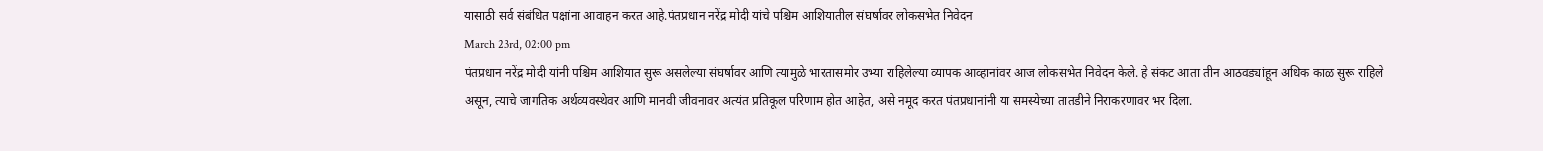यासाठी सर्व संबंधित पक्षांना आवाहन करत आहे.पंतप्रधान नरेंद्र मोदी यांचे पश्चिम आशियातील संघर्षावर लोकसभेत निवेदन
March 23rd, 02:00 pm
पंतप्रधान नरेंद्र मोदी यांनी पश्चिम आशियात सुरू असलेल्या संघर्षावर आणि त्यामुळे भारतासमोर उभ्या राहिलेल्या व्यापक आव्हानांवर आज लोकसभेत निवेदन केले. हे संकट आता तीन आठवड्यांहून अधिक काळ सुरू राहिले असून, त्याचे जागतिक अर्थव्यवस्थेवर आणि मानवी जीवनावर अत्यंत प्रतिकूल परिणाम होत आहेत, असे नमूद करत पंतप्रधानांनी या समस्येच्या तातडीने निराकरणावर भर दिला.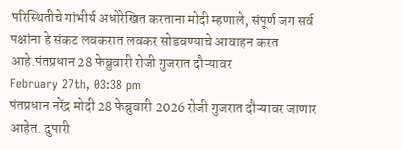परिस्थितीचे गांभीर्य अधोरेखित करताना मोदी म्हणाले, संपूर्ण जग सर्व पक्षांना हे संकट लवकरात लवकर सोडवण्याचे आवाहन करत आहे.पंतप्रधान 28 फेब्रुवारी रोजी गुजरात दौऱ्यावर
February 27th, 03:38 pm
पंतप्रधान नरेंद्र मोदी 28 फेब्रुवारी 2026 रोजी गुजरात दौऱ्यावर जाणार आहेत. दुपारी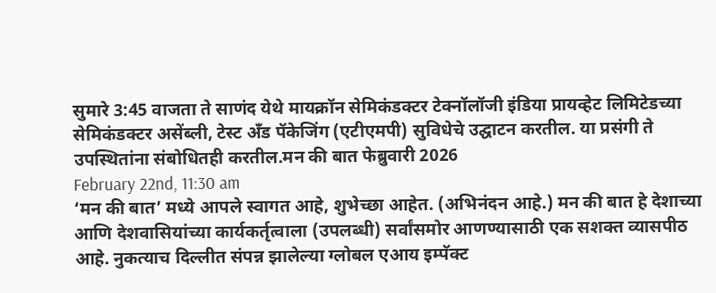सुमारे 3:45 वाजता ते साणंद येथे मायक्रॉन सेमिकंडक्टर टेक्नॉलॉजी इंडिया प्रायव्हेट लिमिटेडच्या सेमिकंडक्टर असेंब्ली, टेस्ट अँड पॅकेजिंग (एटीएमपी) सुविधेचे उद्घाटन करतील. या प्रसंगी ते उपस्थितांना संबोधितही करतील.मन की बात फेब्रुवारी 2026
February 22nd, 11:30 am
‘मन की बात’ मध्ये आपले स्वागत आहे, शुभेच्छा आहेत. (अभिनंदन आहे.) मन की बात हे देशाच्या आणि देशवासियांच्या कार्यकर्तृत्वाला (उपलब्धी) सर्वांसमोर आणण्यासाठी एक सशक्त व्यासपीठ आहे. नुकत्याच दिल्लीत संपन्न झालेल्या ग्लोबल एआय इम्पॅक्ट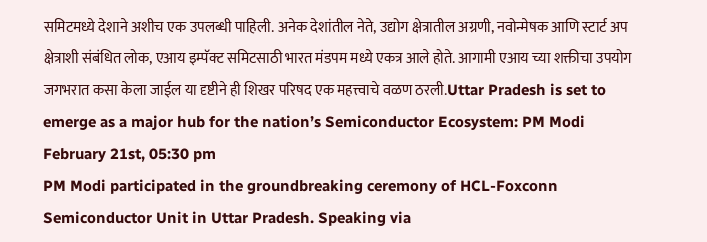समिटमध्ये देशाने अशीच एक उपलब्धी पाहिली. अनेक देशांतील नेते, उद्योग क्षेत्रातील अग्रणी, नवोन्मेषक आणि स्टार्ट अप क्षेत्राशी संबंधित लोक, एआय इम्पॅक्ट समिटसाठी भारत मंडपम मध्ये एकत्र आले होते. आगामी एआय च्या शक्तीचा उपयोग जगभरात कसा केला जाईल या दृष्टीने ही शिखर परिषद एक महत्त्वाचे वळण ठरली.Uttar Pradesh is set to emerge as a major hub for the nation’s Semiconductor Ecosystem: PM Modi
February 21st, 05:30 pm
PM Modi participated in the groundbreaking ceremony of HCL-Foxconn Semiconductor Unit in Uttar Pradesh. Speaking via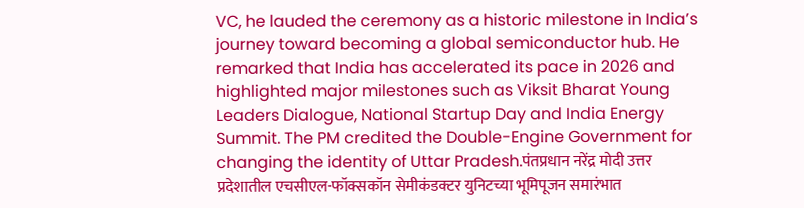VC, he lauded the ceremony as a historic milestone in India’s journey toward becoming a global semiconductor hub. He remarked that India has accelerated its pace in 2026 and highlighted major milestones such as Viksit Bharat Young Leaders Dialogue, National Startup Day and India Energy Summit. The PM credited the Double-Engine Government for changing the identity of Uttar Pradesh.पंतप्रधान नरेंद्र मोदी उत्तर प्रदेशातील एचसीएल-फॉक्सकॉन सेमीकंडक्टर युनिटच्या भूमिपूजन समारंभात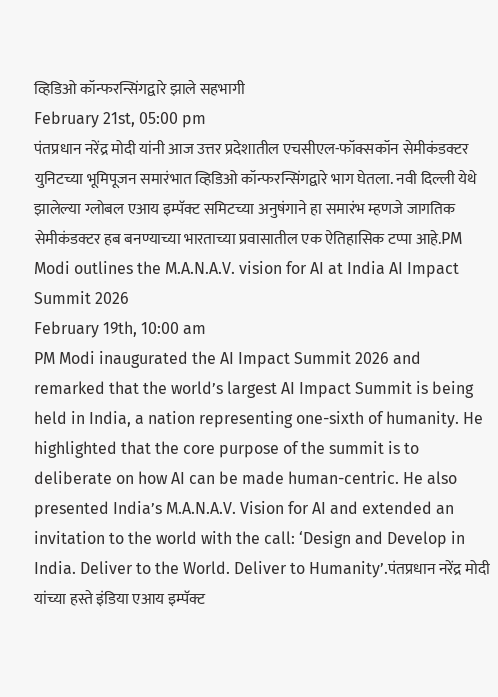व्हिडिओ कॉन्फरन्सिंगद्वारे झाले सहभागी
February 21st, 05:00 pm
पंतप्रधान नरेंद्र मोदी यांनी आज उत्तर प्रदेशातील एचसीएल-फॉक्सकॉन सेमीकंडक्टर युनिटच्या भूमिपूजन समारंभात व्हिडिओ कॉन्फरन्सिंगद्वारे भाग घेतला. नवी दिल्ली येथे झालेल्या ग्लोबल एआय इम्पॅक्ट समिटच्या अनुषंगाने हा समारंभ म्हणजे जागतिक सेमीकंडक्टर हब बनण्याच्या भारताच्या प्रवासातील एक ऐतिहासिक टप्पा आहे.PM Modi outlines the M.A.N.A.V. vision for AI at India AI Impact Summit 2026
February 19th, 10:00 am
PM Modi inaugurated the AI Impact Summit 2026 and remarked that the world’s largest AI Impact Summit is being held in India, a nation representing one-sixth of humanity. He highlighted that the core purpose of the summit is to deliberate on how AI can be made human-centric. He also presented India’s M.A.N.A.V. Vision for AI and extended an invitation to the world with the call: ‘Design and Develop in India. Deliver to the World. Deliver to Humanity’.पंतप्रधान नरेंद्र मोदी यांच्या हस्ते इंडिया एआय इम्पॅक्ट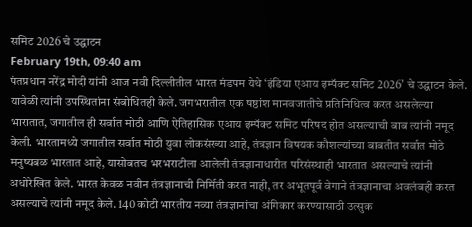समिट 2026 चे उद्घाटन
February 19th, 09:40 am
पंतप्रधान नरेंद्र मोदी यांनी आज नवी दिल्लीतील भारत मंडपम येथे ‘इंडिया एआय इम्पॅक्ट समिट 2026’ चे उद्घाटन केले. यावेळी त्यांनी उपस्थितांना संबोधितही केले. जगभरातील एक षष्ठांश मानवजातीचे प्रतिनिधित्व करत असलेल्या भारातात, जगातील ही सर्वात मोठी आणि ऐतिहासिक एआय इम्पॅक्ट समिट परिषद होत असल्याची बाब त्यांनी नमूद केली. भारतामध्ये जगातील सर्वात मोठी युवा लोकसंख्या आहे, तंत्रज्ञान विषयक कौशल्यांच्या बाबतीत सर्वात मोठे मनुष्यबळ भारतात आहे, यासोबतच भरभराटीला आलेली तंत्रज्ञानाधारीत परिसंस्थाही भारतात असल्याचे त्यांनी अधोरेखित केले. भारत केवळ नवीन तंत्रज्ञानाची निर्मिती करत नाही, तर अभूतपूर्व वेगाने तंत्रज्ञानाचा अवलंबही करत असल्याचे त्यांनी नमूद केले. 140 कोटी भारतीय नव्या तंत्रज्ञानांचा अंगिकार करण्यासाठी उत्सुक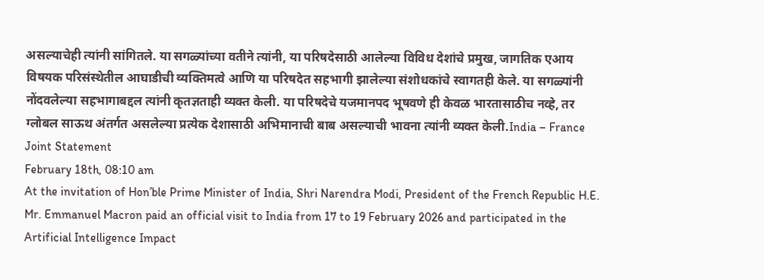असल्याचेही त्यांनी सांगितले. या सगळ्यांच्या वतीने त्यांनी, या परिषदेसाठी आलेल्या विविध देशांचे प्रमुख, जागतिक एआय विषयक परिसंस्थेतील आघाडीची व्यक्तिमत्वे आणि या परिषदेत सहभागी झालेल्या संशोधकांचे स्वागतही केले. या सगळ्यांनी नोंदवलेल्या सहभागाबद्दल त्यांनी कृतज्ञताही व्यक्त केली. या परिषदेचे यजमानपद भूषवणे ही केवळ भारतासाठीच नव्हे, तर ग्लोबल साऊथ अंतर्गत असलेल्या प्रत्येक देशासाठी अभिमानाची बाब असल्याची भावना त्यांनी व्यक्त केली.India – France Joint Statement
February 18th, 08:10 am
At the invitation of Hon’ble Prime Minister of India, Shri Narendra Modi, President of the French Republic H.E. Mr. Emmanuel Macron paid an official visit to India from 17 to 19 February 2026 and participated in the Artificial Intelligence Impact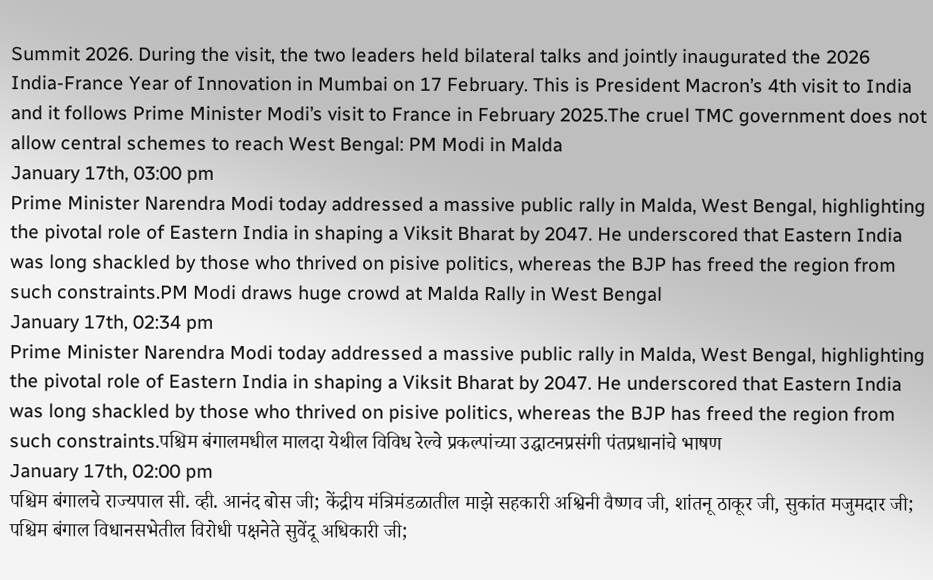Summit 2026. During the visit, the two leaders held bilateral talks and jointly inaugurated the 2026 India-France Year of Innovation in Mumbai on 17 February. This is President Macron’s 4th visit to India and it follows Prime Minister Modi’s visit to France in February 2025.The cruel TMC government does not allow central schemes to reach West Bengal: PM Modi in Malda
January 17th, 03:00 pm
Prime Minister Narendra Modi today addressed a massive public rally in Malda, West Bengal, highlighting the pivotal role of Eastern India in shaping a Viksit Bharat by 2047. He underscored that Eastern India was long shackled by those who thrived on pisive politics, whereas the BJP has freed the region from such constraints.PM Modi draws huge crowd at Malda Rally in West Bengal
January 17th, 02:34 pm
Prime Minister Narendra Modi today addressed a massive public rally in Malda, West Bengal, highlighting the pivotal role of Eastern India in shaping a Viksit Bharat by 2047. He underscored that Eastern India was long shackled by those who thrived on pisive politics, whereas the BJP has freed the region from such constraints.पश्चिम बंगालमधील मालदा येथील विविध रेल्वे प्रकल्पांच्या उद्घाटनप्रसंगी पंतप्रधानांचे भाषण
January 17th, 02:00 pm
पश्चिम बंगालचे राज्यपाल सी. व्ही. आनंद बोस जी; केंद्रीय मंत्रिमंडळातील माझे सहकारी अश्विनी वैष्णव जी, शांतनू ठाकूर जी, सुकांत मजुमदार जी; पश्चिम बंगाल विधानसभेतील विरोधी पक्षनेते सुवेंदू अधिकारी जी;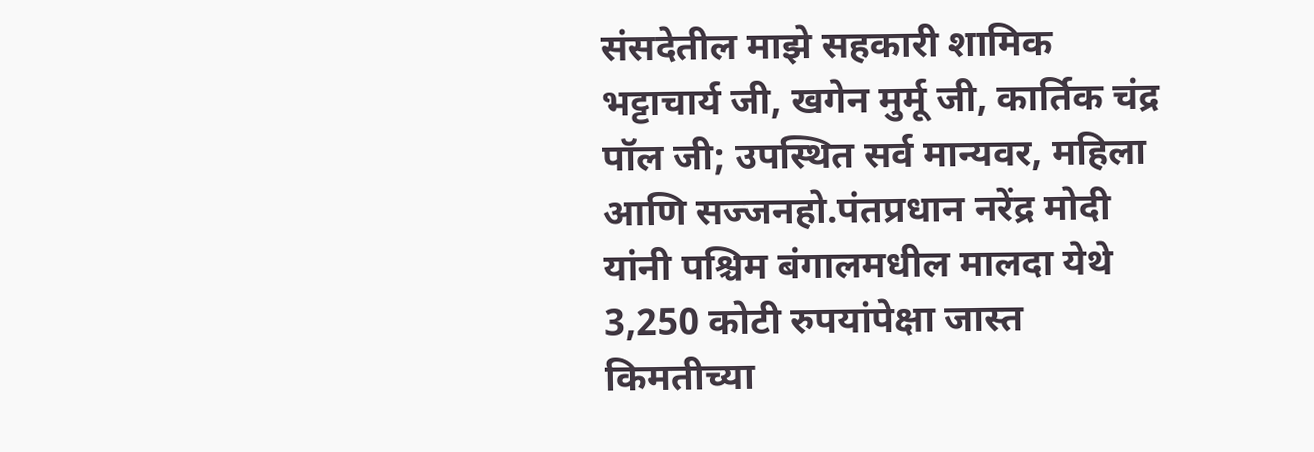संसदेतील माझे सहकारी शामिक भट्टाचार्य जी, खगेन मुर्मू जी, कार्तिक चंद्र पॉल जी; उपस्थित सर्व मान्यवर, महिला आणि सज्जनहो.पंतप्रधान नरेंद्र मोदी यांनी पश्चिम बंगालमधील मालदा येथे 3,250 कोटी रुपयांपेक्षा जास्त किमतीच्या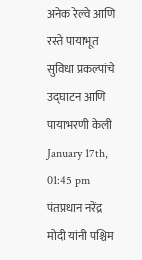अनेक रेल्वे आणि रस्ते पायाभूत सुविधा प्रकल्पांचे उद्घाटन आणि पायाभरणी केली
January 17th, 01:45 pm
पंतप्रधान नरेंद्र मोदी यांनी पश्चिम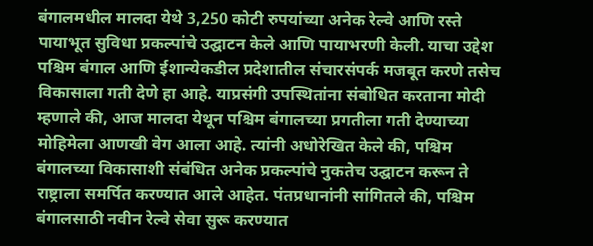बंगालमधील मालदा येथे 3,250 कोटी रुपयांच्या अनेक रेल्वे आणि रस्ते पायाभूत सुविधा प्रकल्पांचे उद्घाटन केले आणि पायाभरणी केली. याचा उद्देश पश्चिम बंगाल आणि ईशान्येकडील प्रदेशातील संचारसंपर्क मजबूत करणे तसेच विकासाला गती देणे हा आहे. याप्रसंगी उपस्थितांना संबोधित करताना मोदी म्हणाले की, आज मालदा येथून पश्चिम बंगालच्या प्रगतीला गती देण्याच्या मोहिमेला आणखी वेग आला आहे. त्यांनी अधोरेखित केले की, पश्चिम बंगालच्या विकासाशी संबंधित अनेक प्रकल्पांचे नुकतेच उद्घाटन करून ते राष्ट्राला समर्पित करण्यात आले आहेत. पंतप्रधानांनी सांगितले की, पश्चिम बंगालसाठी नवीन रेल्वे सेवा सुरू करण्यात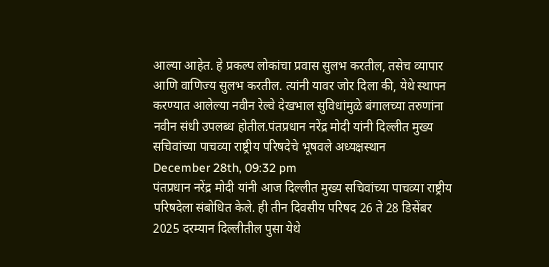आल्या आहेत. हे प्रकल्प लोकांचा प्रवास सुलभ करतील, तसेच व्यापार आणि वाणिज्य सुलभ करतील. त्यांनी यावर जोर दिला की, येथे स्थापन करण्यात आलेल्या नवीन रेल्वे देखभाल सुविधांमुळे बंगालच्या तरुणांना नवीन संधी उपलब्ध होतील.पंतप्रधान नरेंद्र मोदी यांनी दिल्लीत मुख्य सचिवांच्या पाचव्या राष्ट्रीय परिषदेचे भूषवले अध्यक्षस्थान
December 28th, 09:32 pm
पंतप्रधान नरेंद्र मोदी यांनी आज दिल्लीत मुख्य सचिवांच्या पाचव्या राष्ट्रीय परिषदेला संबोधित केले. ही तीन दिवसीय परिषद 26 ते 28 डिसेंबर 2025 दरम्यान दिल्लीतील पुसा येथे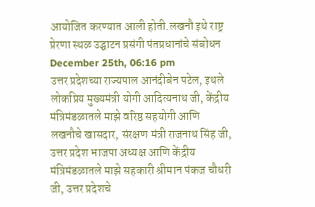आयोजित करण्यात आली होती.लखनौ इथे राष्ट्र प्रेरणा स्थळ उद्घाटन प्रसंगी पंतप्रधानांचे संबोधन
December 25th, 06:16 pm
उत्तर प्रदेशच्या राज्यपाल आनंदीबेन पटेल, इथले लोकप्रिय मुख्यमंत्री योगी आदित्यनाथ जी, केंद्रीय मंत्रिमंडळातले माझे वरिष्ठ सहयोगी आणि लखनौचे खासदार, संरक्षण मंत्री राजनाथ सिंह जी, उत्तर प्रदेश भाजपा अध्यक्ष आणि केंद्रीय मंत्रिमंडळातले माझे सहकारी श्रीमान पंकज चौधरी जी, उत्तर प्रदेशचे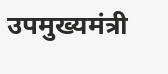उपमुख्यमंत्री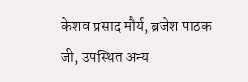केशव प्रसाद मौर्य, ब्रजेश पाठक जी, उपस्थित अन्य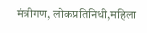मंत्रीगण, लोकप्रतिनिधी,महिला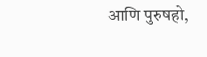आणि पुरुषहो,